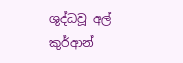ශුද්ධවූ අල් කුර්ආන්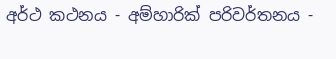අර්ථ කථනය - අම්හාරික් පරිවර්තනය -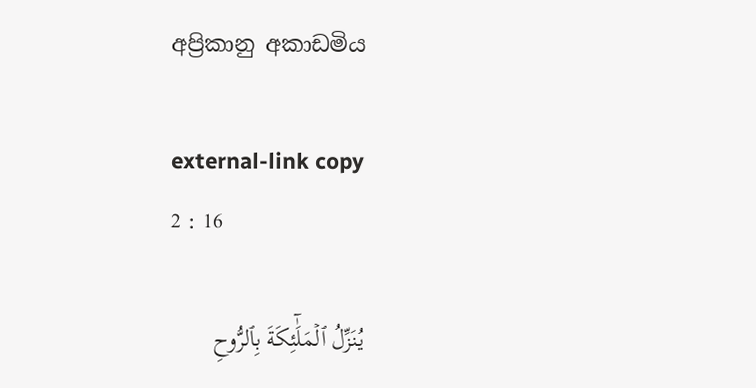අප්‍රිකානු අකාඩමිය

external-link copy
2 : 16

يُنَزِّلُ ٱلۡمَلَٰٓئِكَةَ بِٱلرُّوحِ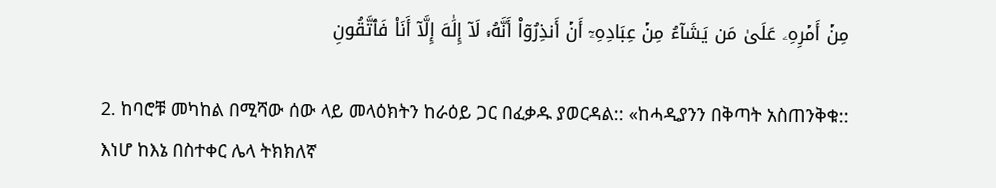مِنۡ أَمۡرِهِۦ عَلَىٰ مَن يَشَآءُ مِنۡ عِبَادِهِۦٓ أَنۡ أَنذِرُوٓاْ أَنَّهُۥ لَآ إِلَٰهَ إِلَّآ أَنَا۠ فَٱتَّقُونِ

2. ከባሮቹ መካከል በሚሻው ሰው ላይ መላዕክትን ከራዕይ ጋር በፈቃዱ ያወርዳል:: «ከሓዲያንን በቅጣት አስጠንቅቁ:: እነሆ ከእኔ በስተቀር ሌላ ትክክለኛ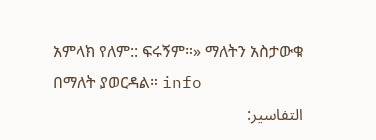አምላክ የለም:: ፍሩኝም።» ማለትን አስታውቁ በማለት ያወርዳል። info
التفاسير: